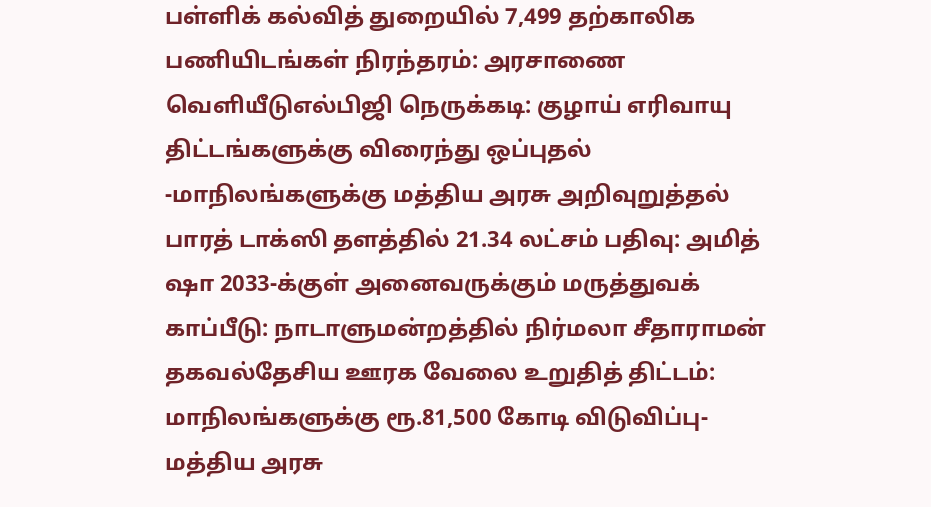பள்ளிக் கல்வித் துறையில் 7,499 தற்காலிக பணியிடங்கள் நிரந்தரம்: அரசாணை வெளியீடுஎல்பிஜி நெருக்கடி: குழாய் எரிவாயு திட்டங்களுக்கு விரைந்து ஒப்புதல் -மாநிலங்களுக்கு மத்திய அரசு அறிவுறுத்தல் பாரத் டாக்ஸி தளத்தில் 21.34 லட்சம் பதிவு: அமித் ஷா 2033-க்குள் அனைவருக்கும் மருத்துவக் காப்பீடு: நாடாளுமன்றத்தில் நிர்மலா சீதாராமன் தகவல்தேசிய ஊரக வேலை உறுதித் திட்டம்: மாநிலங்களுக்கு ரூ.81,500 கோடி விடுவிப்பு- மத்திய அரசு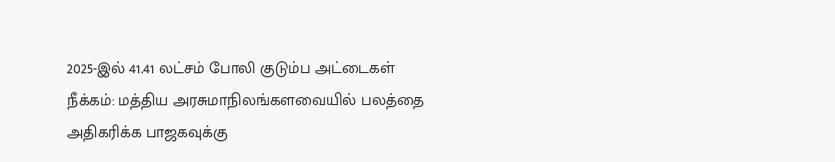2025-இல் 41.41 லட்சம் போலி குடும்ப அட்டைகள் நீக்கம்: மத்திய அரசுமாநிலங்களவையில் பலத்தை அதிகரிக்க பாஜகவுக்கு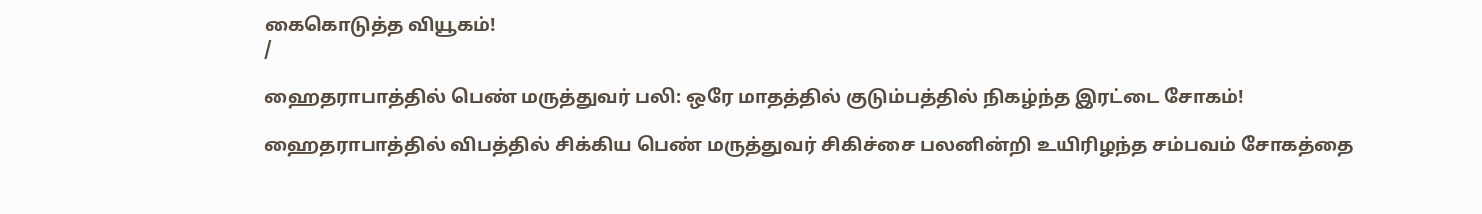கைகொடுத்த வியூகம்!
/

ஹைதராபாத்தில் பெண் மருத்துவர் பலி: ஒரே மாதத்தில் குடும்பத்தில் நிகழ்ந்த இரட்டை சோகம்!

ஹைதராபாத்தில் விபத்தில் சிக்கிய பெண் மருத்துவர் சிகிச்சை பலனின்றி உயிரிழந்த சம்பவம் சோகத்தை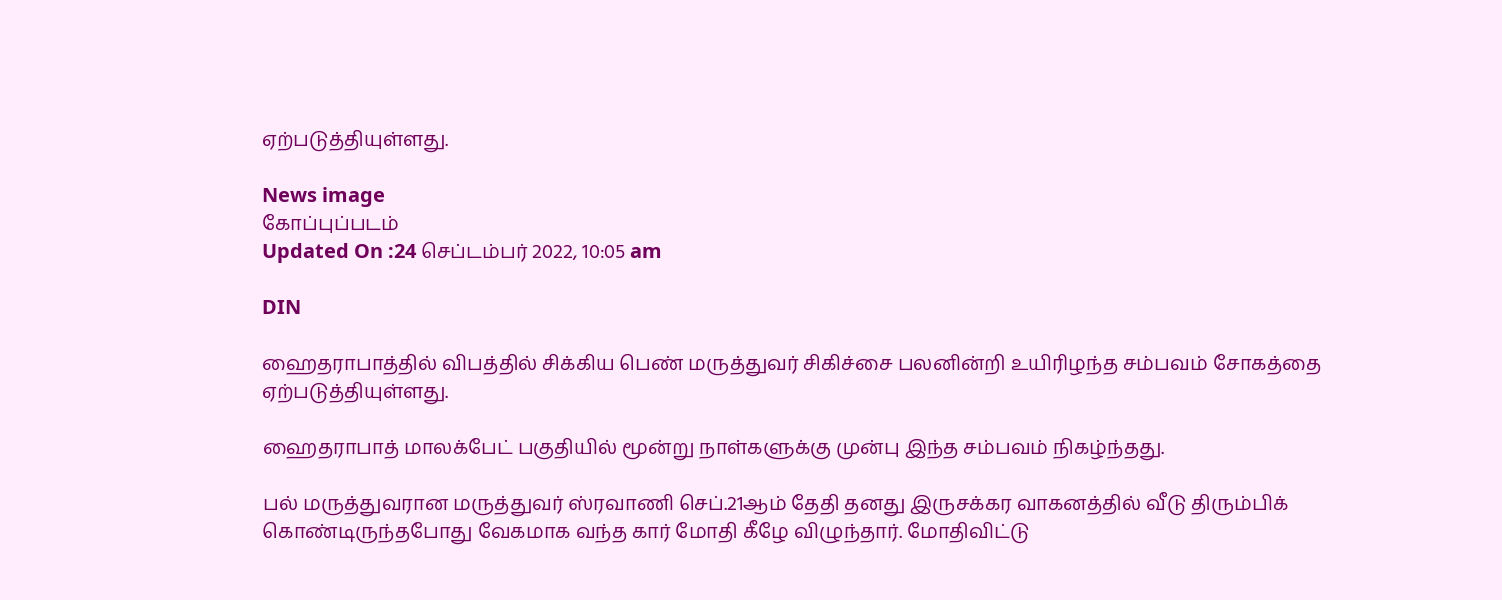ஏற்படுத்தியுள்ளது.

News image
கோப்புப்படம்
Updated On :24 செப்டம்பர் 2022, 10:05 am

DIN

ஹைதராபாத்தில் விபத்தில் சிக்கிய பெண் மருத்துவர் சிகிச்சை பலனின்றி உயிரிழந்த சம்பவம் சோகத்தை ஏற்படுத்தியுள்ளது.

ஹைதராபாத் மாலக்பேட் பகுதியில் மூன்று நாள்களுக்கு முன்பு இந்த சம்பவம் நிகழ்ந்தது.

பல் மருத்துவரான மருத்துவர் ஸ்ரவாணி செப்.21ஆம் தேதி தனது இருசக்கர வாகனத்தில் வீடு திரும்பிக் கொண்டிருந்தபோது வேகமாக வந்த கார் மோதி கீழே விழுந்தார். மோதிவிட்டு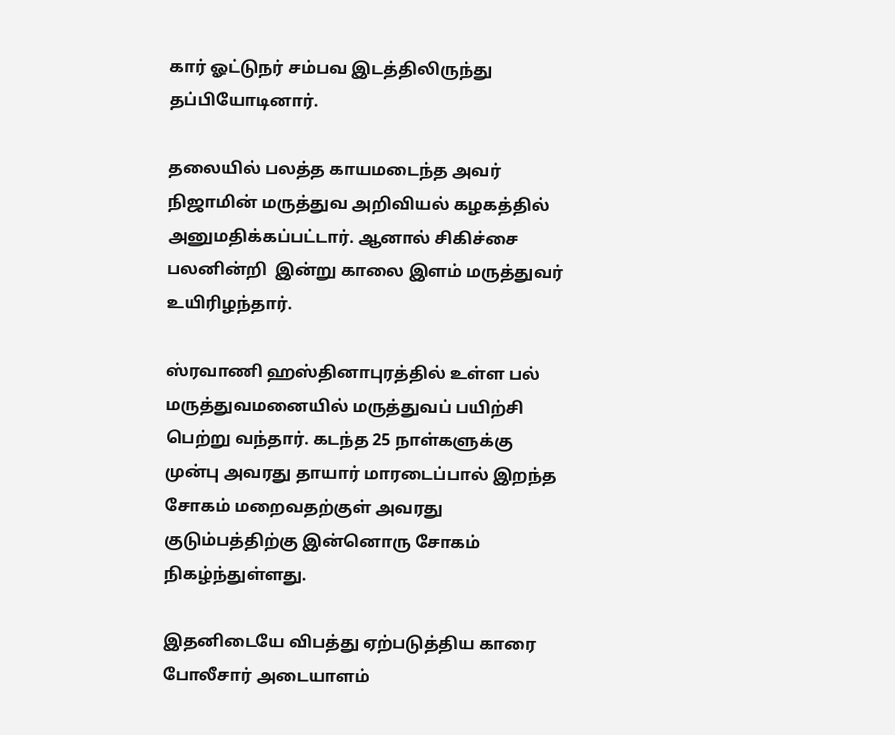கார் ஓட்டுநர் சம்பவ இடத்திலிருந்து தப்பியோடினார்.

தலையில் பலத்த காயமடைந்த அவர் நிஜாமின் மருத்துவ அறிவியல் கழகத்தில் அனுமதிக்கப்பட்டார். ஆனால் சிகிச்சை பலனின்றி  இன்று காலை இளம் மருத்துவர் உயிரிழந்தார்.

ஸ்ரவாணி ஹஸ்தினாபுரத்தில் உள்ள பல் மருத்துவமனையில் மருத்துவப் பயிற்சி பெற்று வந்தார். கடந்த 25 நாள்களுக்கு முன்பு அவரது தாயார் மாரடைப்பால் இறந்த சோகம் மறைவதற்குள் அவரது குடும்பத்திற்கு இன்னொரு சோகம் நிகழ்ந்துள்ளது.

இதனிடையே விபத்து ஏற்படுத்திய காரை போலீசார் அடையாளம்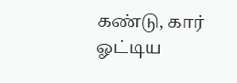கண்டு, கார் ஓட்டிய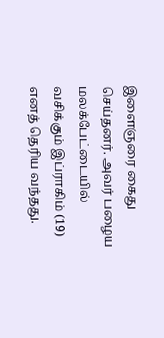இளைஞரை கைது செய்தனர். அவர் பழைய மலக்பேட்டையில் வசிக்கும் இப்ராகிம் (19) எனத் தெரிய வந்தது.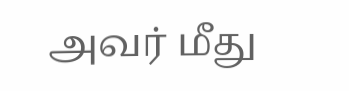அவர் மீது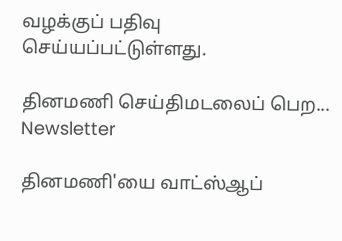வழக்குப் பதிவு செய்யப்பட்டுள்ளது.

தினமணி செய்திமடலைப் பெற... Newsletter

தினமணி'யை வாட்ஸ்ஆப்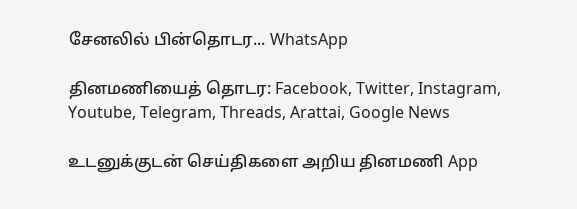சேனலில் பின்தொடர... WhatsApp

தினமணியைத் தொடர: Facebook, Twitter, Instagram, Youtube, Telegram, Threads, Arattai, Google News

உடனுக்குடன் செய்திகளை அறிய தினமணி App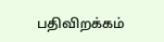பதிவிறக்கம்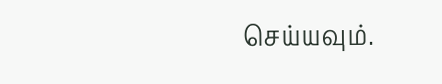செய்யவும்.